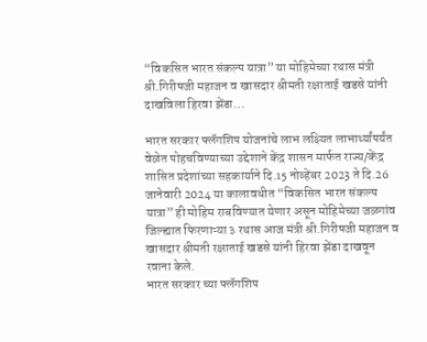“विकसित भारत संकल्प यात्रा” या मोहिमेच्या रथास मंत्री श्री.गिरीषजी महाजन व खासदार श्रीमती रक्षाताई खडसे यांनी दाखविला हिरवा झेंडा…

भारत सरकार फ्लॅगशिप योजनांचे लाभ लक्ष्यित लाभार्थ्यांपर्यंत वेळेत पोहचविण्याच्या उद्देशाने केंद्र शासन मार्फत राज्य/केंद्र शासित प्रदेशांच्या सहकार्याने दि.15 नोव्हेंबर 2023 ते दि.26 जानेवारी 2024 या कालावधीत “विकसित भारत संकल्प यात्रा” ही मोहिम राबविण्यात येणार असून मोहिमेच्या जळगांव जिल्ह्यात फिरणाऱ्या ३ रथास आज मंत्री श्री.गिरीषजी महाजन व खासदार श्रीमती रक्षाताई खडसे यांनी हिरवा झेंडा दाखवून रवाना केले.
भारत सरकार च्या फ्लॅगशिप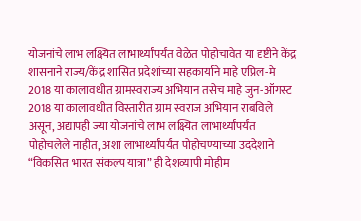योजनांचे लाभ लक्ष्यित लाभार्थ्यांपर्यंत वेळेत पोहोचावेत या दृष्टीने केंद्र शासनाने राज्य/केंद्र शासित प्रदेशांच्या सहकार्याने माहे एप्रिल-मे 2018 या कालावधीत ग्रामस्वराज्य अभियान तसेच माहे जुन-ऑगस्ट 2018 या कालावधीत विस्तारीत ग्राम स्वराज अभियान राबविले असून, अद्यापही ज्या योजनांचे लाभ लक्ष्यित लाभार्थ्यांपर्यंत पोहोचलेले नाहीत, अशा लाभार्थ्यांपर्यंत पोहोचण्याच्या उददेशाने “विकसित भारत संकल्प यात्रा” ही देशव्यापी मोहीम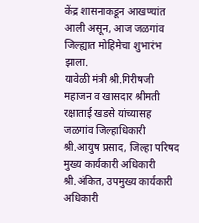केंद्र शासनाकडून आखण्यांत आली असून, आज जळगांव जिल्ह्यात मोहिमेचा शुभारंभ झाला.
यावेळी मंत्री श्री.गिरीषजी महाजन व खासदार श्रीमती रक्षाताई खडसे यांच्यासह जळगांव जिल्हाधिकारी श्री.आयुष प्रसाद, जिल्हा परिषद मुख्य कार्यकारी अधिकारी श्री.अंकित, उपमुख्य कार्यकारी अधिकारी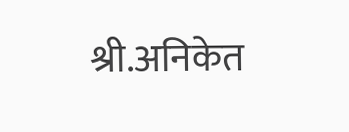श्री.अनिकेत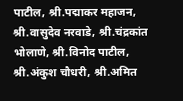पाटील, श्री.पद्माकर महाजन, श्री.वासुदेव नरवाडे, श्री.चंद्रकांत भोलाणे, श्री.विनोद पाटील, श्री.अंकुश चौधरी, श्री.अमित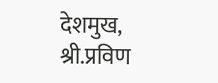देशमुख, श्री.प्रविण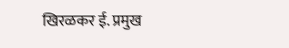खिरळकर ई. प्रमुख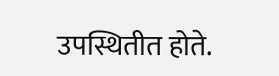उपस्थितीत होते.